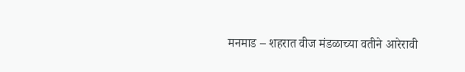मनमाड – शहरात वीज मंडळाच्या वतीने आरेरावी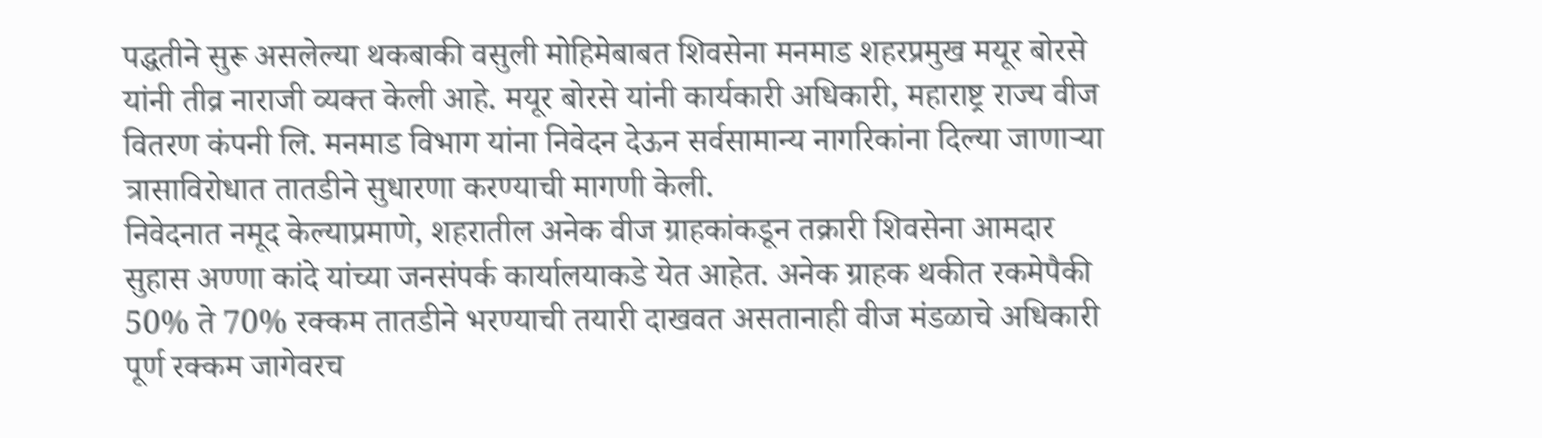पद्धतीने सुरू असलेल्या थकबाकी वसुली मोहिमेबाबत शिवसेना मनमाड शहरप्रमुख मयूर बोरसे यांनी तीव्र नाराजी व्यक्त केली आहे. मयूर बोरसे यांनी कार्यकारी अधिकारी, महाराष्ट्र राज्य वीज वितरण कंपनी लि. मनमाड विभाग यांना निवेदन देऊन सर्वसामान्य नागरिकांना दिल्या जाणाऱ्या त्रासाविरोधात तातडीने सुधारणा करण्याची मागणी केली.
निवेदनात नमूद केल्याप्रमाणे, शहरातील अनेक वीज ग्राहकांकडून तक्रारी शिवसेना आमदार सुहास अण्णा कांदे यांच्या जनसंपर्क कार्यालयाकडे येत आहेत. अनेक ग्राहक थकीत रकमेपैकी 50% ते 70% रक्कम तातडीने भरण्याची तयारी दाखवत असतानाही वीज मंडळाचे अधिकारी पूर्ण रक्कम जागेवरच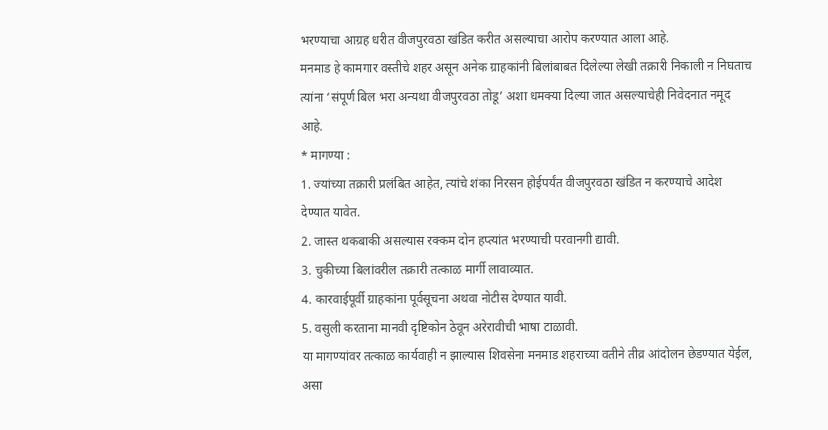भरण्याचा आग्रह धरीत वीजपुरवठा खंडित करीत असल्याचा आरोप करण्यात आला आहे.
मनमाड हे कामगार वस्तीचे शहर असून अनेक ग्राहकांनी बिलांबाबत दिलेल्या लेखी तक्रारी निकाली न निघताच त्यांना ‘संपूर्ण बिल भरा अन्यथा वीजपुरवठा तोडू’ अशा धमक्या दिल्या जात असल्याचेही निवेदनात नमूद आहे.
* मागण्या :
1. ज्यांच्या तक्रारी प्रलंबित आहेत, त्यांचे शंका निरसन होईपर्यंत वीजपुरवठा खंडित न करण्याचे आदेश देण्यात यावेत.
2. जास्त थकबाकी असल्यास रक्कम दोन हप्त्यांत भरण्याची परवानगी द्यावी.
3. चुकीच्या बिलांवरील तक्रारी तत्काळ मार्गी लावाव्यात.
4. कारवाईपूर्वी ग्राहकांना पूर्वसूचना अथवा नोटीस देण्यात यावी.
5. वसुली करताना मानवी दृष्टिकोन ठेवून अरेरावीची भाषा टाळावी.
या मागण्यांवर तत्काळ कार्यवाही न झाल्यास शिवसेना मनमाड शहराच्या वतीने तीव्र आंदोलन छेडण्यात येईल, असा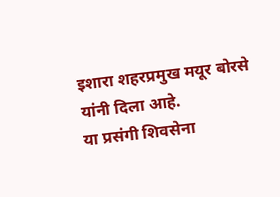इशारा शहरप्रमुख मयूर बोरसे यांनी दिला आहे.
या प्रसंगी शिवसेना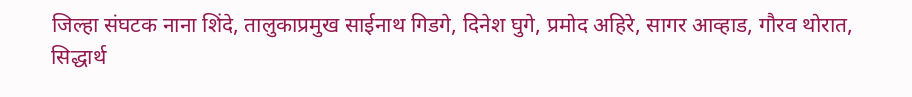जिल्हा संघटक नाना शिंदे, तालुकाप्रमुख साईनाथ गिडगे, दिनेश घुगे, प्रमोद अहिरे, सागर आव्हाड, गौरव थोरात, सिद्धार्थ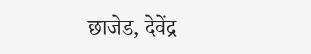छाजेड, देवेंद्र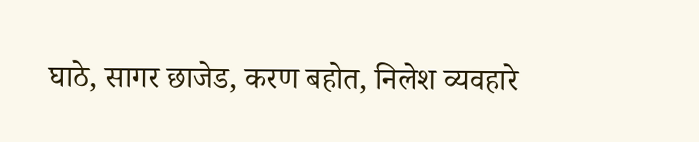घाठे, सागर छाजेड, करण बहोत, निलेश व्यवहारे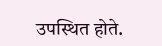उपस्थित होते.